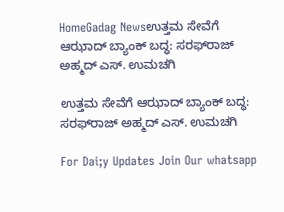HomeGadag Newsಉತ್ತಮ ಸೇವೆಗೆ ಆಝಾದ್ ಬ್ಯಾಂಕ್ ಬದ್ಧ: ಸರಫ್‌ರಾಜ್ ಅಹ್ಮದ್ ಎಸ್. ಉಮಚಗಿ

ಉತ್ತಮ ಸೇವೆಗೆ ಆಝಾದ್ ಬ್ಯಾಂಕ್ ಬದ್ಧ: ಸರಫ್‌ರಾಜ್ ಅಹ್ಮದ್ ಎಸ್. ಉಮಚಗಿ

For Dai;y Updates Join Our whatsapp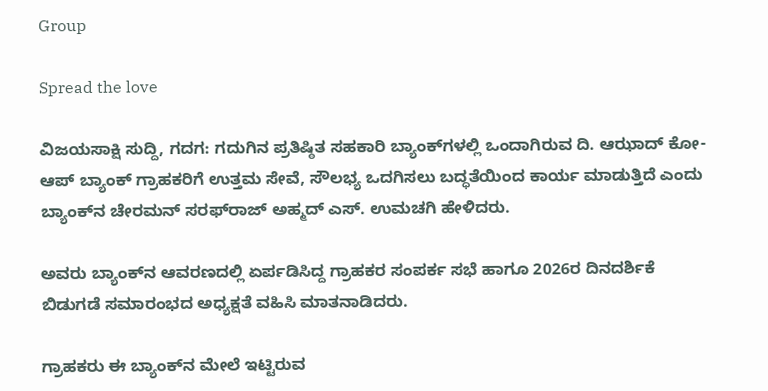Group

Spread the love

ವಿಜಯಸಾಕ್ಷಿ ಸುದ್ದಿ, ಗದಗ: ಗದುಗಿನ ಪ್ರತಿಷ್ಠಿತ ಸಹಕಾರಿ ಬ್ಯಾಂಕ್‌ಗಳಲ್ಲಿ ಒಂದಾಗಿರುವ ದಿ. ಆಝಾದ್ ಕೋ-ಆಪ್ ಬ್ಯಾಂಕ್ ಗ್ರಾಹಕರಿಗೆ ಉತ್ತಮ ಸೇವೆ, ಸೌಲಭ್ಯ ಒದಗಿಸಲು ಬದ್ಧತೆಯಿಂದ ಕಾರ್ಯ ಮಾಡುತ್ತಿದೆ ಎಂದು ಬ್ಯಾಂಕ್‌ನ ಚೇರಮನ್ ಸರಫ್‌ರಾಜ್ ಅಹ್ಮದ್ ಎಸ್. ಉಮಚಗಿ ಹೇಳಿದರು.

ಅವರು ಬ್ಯಾಂಕ್‌ನ ಆವರಣದಲ್ಲಿ ಏರ್ಪಡಿಸಿದ್ದ ಗ್ರಾಹಕರ ಸಂಪರ್ಕ ಸಭೆ ಹಾಗೂ 2026ರ ದಿನದರ್ಶಿಕೆ ಬಿಡುಗಡೆ ಸಮಾರಂಭದ ಅಧ್ಯಕ್ಷತೆ ವಹಿಸಿ ಮಾತನಾಡಿದರು.

ಗ್ರಾಹಕರು ಈ ಬ್ಯಾಂಕ್‌ನ ಮೇಲೆ ಇಟ್ಟಿರುವ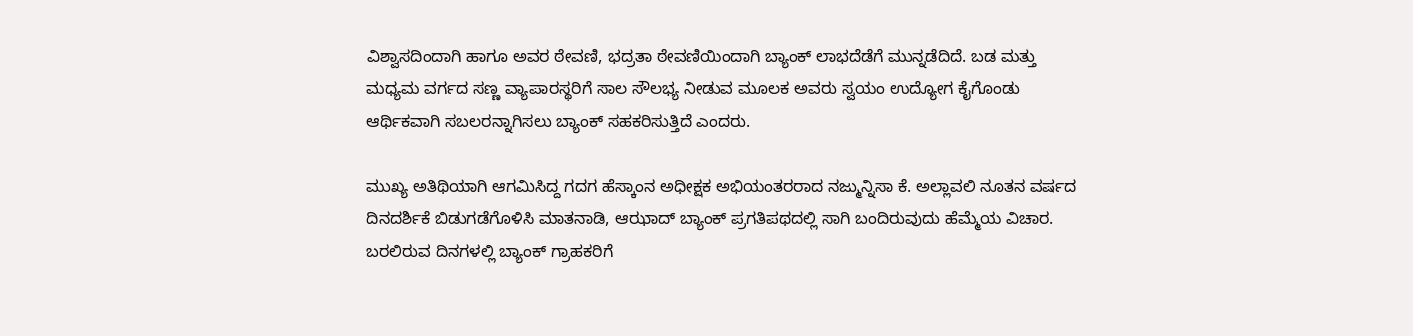ವಿಶ್ವಾಸದಿಂದಾಗಿ ಹಾಗೂ ಅವರ ಠೇವಣಿ, ಭದ್ರತಾ ಠೇವಣಿಯಿಂದಾಗಿ ಬ್ಯಾಂಕ್ ಲಾಭದೆಡೆಗೆ ಮುನ್ನಡೆದಿದೆ. ಬಡ ಮತ್ತು ಮಧ್ಯಮ ವರ್ಗದ ಸಣ್ಣ ವ್ಯಾಪಾರಸ್ಥರಿಗೆ ಸಾಲ ಸೌಲಭ್ಯ ನೀಡುವ ಮೂಲಕ ಅವರು ಸ್ವಯಂ ಉದ್ಯೋಗ ಕೈಗೊಂಡು ಆರ್ಥಿಕವಾಗಿ ಸಬಲರನ್ನಾಗಿಸಲು ಬ್ಯಾಂಕ್ ಸಹಕರಿಸುತ್ತಿದೆ ಎಂದರು.

ಮುಖ್ಯ ಅತಿಥಿಯಾಗಿ ಆಗಮಿಸಿದ್ದ ಗದಗ ಹೆಸ್ಕಾಂನ ಅಧೀಕ್ಷಕ ಅಭಿಯಂತರರಾದ ನಜ್ಮುನ್ನಿಸಾ ಕೆ. ಅಲ್ಲಾವಲಿ ನೂತನ ವರ್ಷದ ದಿನದರ್ಶಿಕೆ ಬಿಡುಗಡೆಗೊಳಿಸಿ ಮಾತನಾಡಿ, ಆಝಾದ್ ಬ್ಯಾಂಕ್ ಪ್ರಗತಿಪಥದಲ್ಲಿ ಸಾಗಿ ಬಂದಿರುವುದು ಹೆಮ್ಮೆಯ ವಿಚಾರ. ಬರಲಿರುವ ದಿನಗಳಲ್ಲಿ ಬ್ಯಾಂಕ್ ಗ್ರಾಹಕರಿಗೆ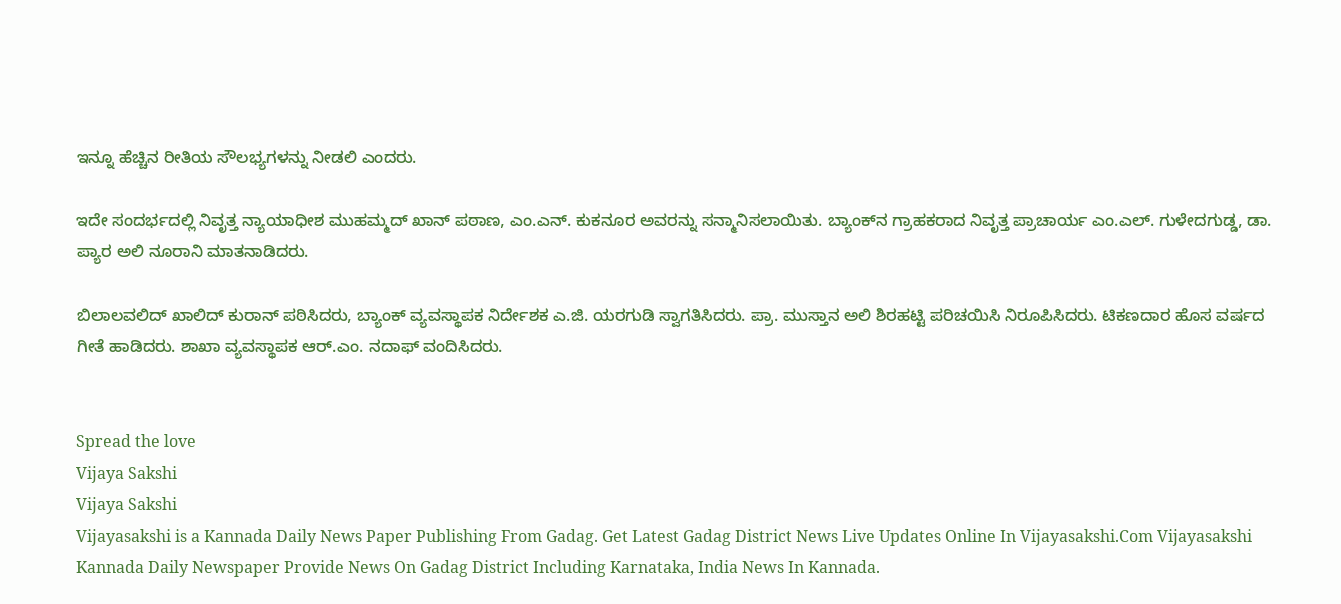ಇನ್ನೂ ಹೆಚ್ಚಿನ ರೀತಿಯ ಸೌಲಭ್ಯಗಳನ್ನು ನೀಡಲಿ ಎಂದರು.

ಇದೇ ಸಂದರ್ಭದಲ್ಲಿ ನಿವೃತ್ತ ನ್ಯಾಯಾಧೀಶ ಮುಹಮ್ಮದ್ ಖಾನ್ ಪಠಾಣ, ಎಂ.ಎನ್. ಕುಕನೂರ ಅವರನ್ನು ಸನ್ಮಾನಿಸಲಾಯಿತು. ಬ್ಯಾಂಕ್‌ನ ಗ್ರಾಹಕರಾದ ನಿವೃತ್ತ ಪ್ರಾಚಾರ್ಯ ಎಂ.ಎಲ್. ಗುಳೇದಗುಡ್ಡ, ಡಾ. ಪ್ಯಾರ ಅಲಿ ನೂರಾನಿ ಮಾತನಾಡಿದರು.

ಬಿಲಾಲವಲಿದ್ ಖಾಲಿದ್ ಕುರಾನ್ ಪಠಿಸಿದರು, ಬ್ಯಾಂಕ್ ವ್ಯವಸ್ಥಾಪಕ ನಿರ್ದೇಶಕ ಎ.ಜಿ. ಯರಗುಡಿ ಸ್ವಾಗತಿಸಿದರು. ಪ್ರಾ. ಮುಸ್ತಾನ ಅಲಿ ಶಿರಹಟ್ಟಿ ಪರಿಚಯಿಸಿ ನಿರೂಪಿಸಿದರು. ಟಿಕಣದಾರ ಹೊಸ ವರ್ಷದ ಗೀತೆ ಹಾಡಿದರು. ಶಾಖಾ ವ್ಯವಸ್ಥಾಪಕ ಆರ್.ಎಂ. ನದಾಫ್ ವಂದಿಸಿದರು.


Spread the love
Vijaya Sakshi
Vijaya Sakshi
Vijayasakshi is a Kannada Daily News Paper Publishing From Gadag. Get Latest Gadag District News Live Updates Online In Vijayasakshi.Com Vijayasakshi Kannada Daily Newspaper Provide News On Gadag District Including Karnataka, India News In Kannada.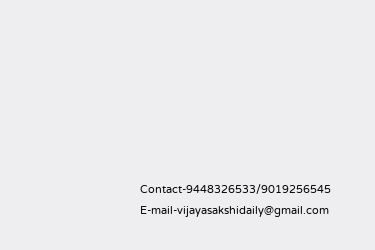Contact-9448326533/9019256545 E-mail-vijayasakshidaily@gmail.com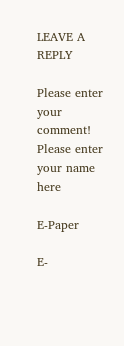LEAVE A REPLY

Please enter your comment!
Please enter your name here

E-Paper

E-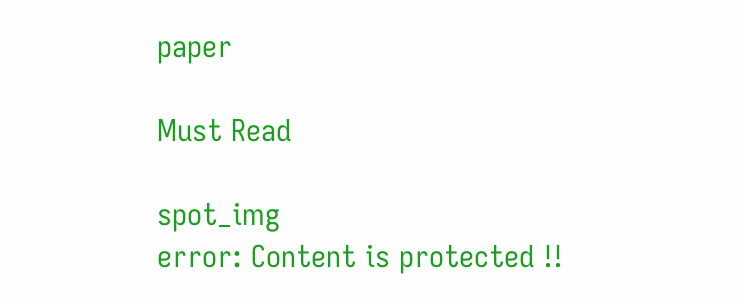paper

Must Read

spot_img
error: Content is protected !!